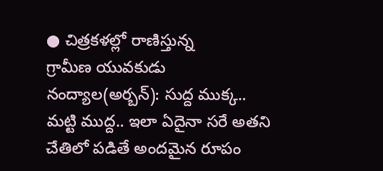● చిత్రకళల్లో రాణిస్తున్న
గ్రామీణ యువకుడు
నంద్యాల(అర్బన్): సుద్ద ముక్క.. మట్టి ముద్ద.. ఇలా ఏదైనా సరే అతని చేతిలో పడితే అందమైన రూపం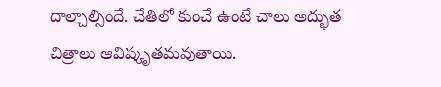దాల్చాల్సిందే. చేతిలో కుంచే ఉంటే చాలు అద్భుత చిత్రాలు ఆవిష్కృతమవుతాయి.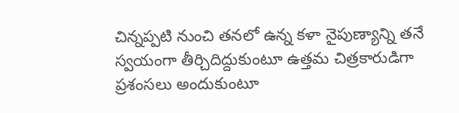చిన్నప్పటి నుంచి తనలో ఉన్న కళా నైపుణ్యాన్ని తనే స్వయంగా తీర్చిదిద్దుకుంటూ ఉత్తమ చిత్రకారుడిగా ప్రశంసలు అందుకుంటూ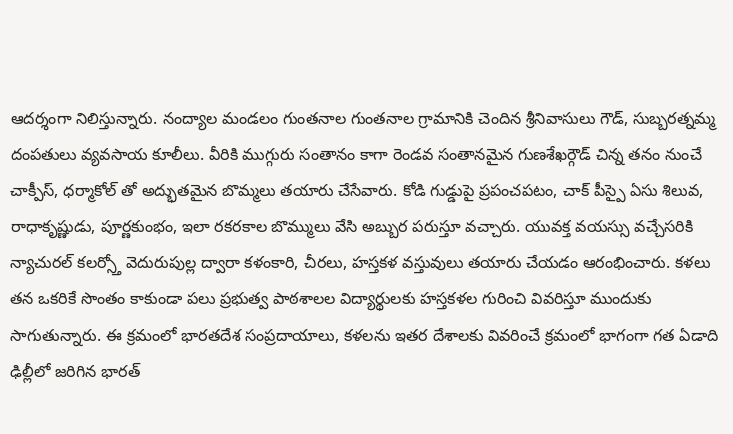ఆదర్శంగా నిలిస్తున్నారు. నంద్యాల మండలం గుంతనాల గుంతనాల గ్రామానికి చెందిన శ్రీనివాసులు గౌడ్, సుబ్బరత్నమ్మ దంపతులు వ్యవసాయ కూలీలు. వీరికి ముగ్గురు సంతానం కాగా రెండవ సంతానమైన గుణశేఖర్గౌడ్ చిన్న తనం నుంచే చాక్పీస్, ధర్మాకోల్ తో అద్భుతమైన బొమ్మలు తయారు చేసేవారు. కోడి గుడ్డుపై ప్రపంచపటం, చాక్ పీస్పై ఏసు శిలువ, రాధాకృష్ణుడు, పూర్ణకుంభం, ఇలా రకరకాల బొమ్ములు వేసి అబ్బుర పరుస్తూ వచ్చారు. యువక్త వయస్సు వచ్చేసరికి న్యాచురల్ కలర్స్తో వెదురుపుల్ల ద్వారా కళంకారి, చీరలు, హస్తకళ వస్తువులు తయారు చేయడం ఆరంభించారు. కళలు తన ఒకరికే సొంతం కాకుండా పలు ప్రభుత్వ పాఠశాలల విద్యార్థులకు హస్తకళల గురించి వివరిస్తూ ముందుకు సాగుతున్నారు. ఈ క్రమంలో భారతదేశ సంప్రదాయాలు, కళలను ఇతర దేశాలకు వివరించే క్రమంలో భాగంగా గత ఏడాది ఢిల్లీలో జరిగిన భారత్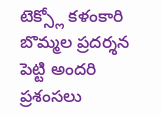టెక్స్లో కళంకారి బొమ్మల ప్రదర్శన పెట్టి అందరి ప్రశంసలు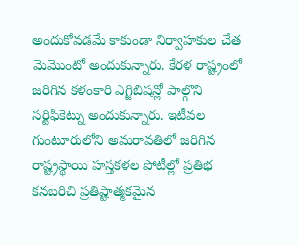అందుకోవడమే కాకుండా నిర్వాహకుల చేత మెమొంటో అందుకున్నారు. కేరళ రాష్ట్రంలో జరిగిన కళంకారి ఎగ్జిబిషన్లో పాల్గొని సర్టిఫికెట్ను అందుకున్నారు. ఇటీవల గుంటూరులోని అమరావతిలో జరిగిన రాష్ట్రస్థాయి హస్తకళల పోటీల్లో ప్రతిభ కనబరిచి ప్రతిష్టాత్మకమైన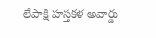లేపాక్షి హస్తకళ అవార్డు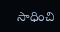సాధించి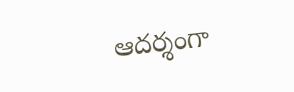ఆదర్శంగా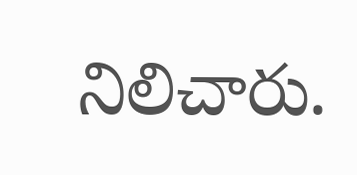నిలిచారు.